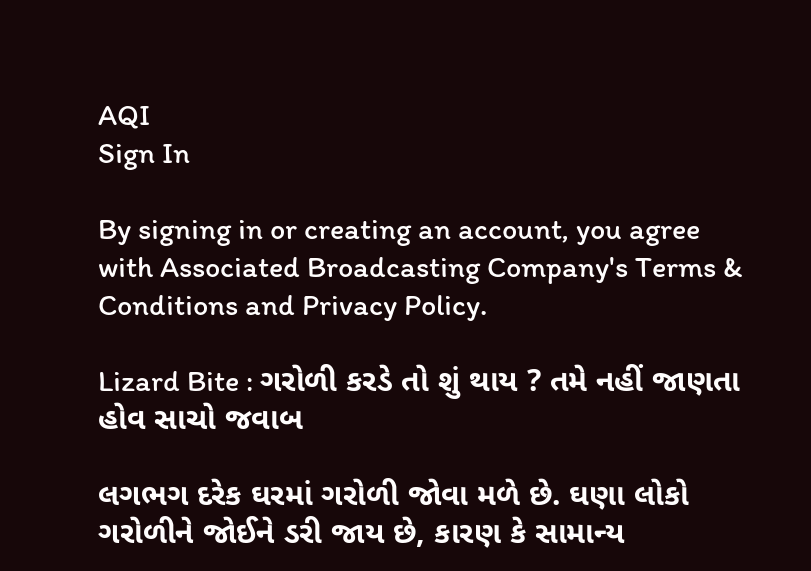AQI
Sign In

By signing in or creating an account, you agree with Associated Broadcasting Company's Terms & Conditions and Privacy Policy.

Lizard Bite : ગરોળી કરડે તો શું થાય ? તમે નહીં જાણતા હોવ સાચો જવાબ

લગભગ દરેક ઘરમાં ગરોળી જોવા મળે છે. ઘણા લોકો ગરોળીને જોઈને ડરી જાય છે, કારણ કે સામાન્ય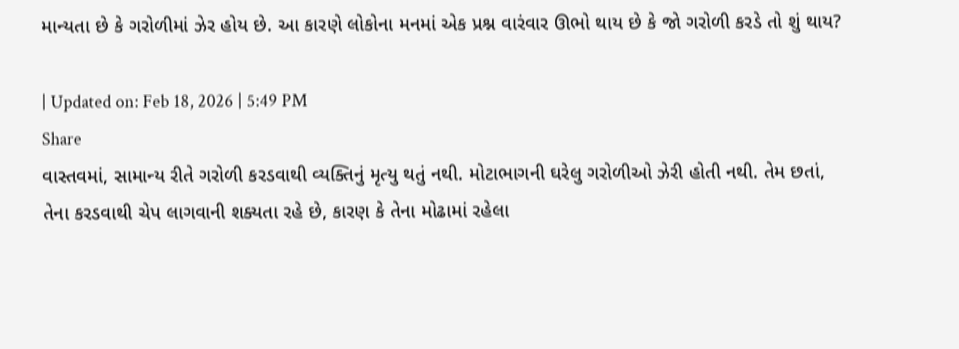માન્યતા છે કે ગરોળીમાં ઝેર હોય છે. આ કારણે લોકોના મનમાં એક પ્રશ્ન વારંવાર ઊભો થાય છે કે જો ગરોળી કરડે તો શું થાય?

| Updated on: Feb 18, 2026 | 5:49 PM
Share
વાસ્તવમાં, સામાન્ય રીતે ગરોળી કરડવાથી વ્યક્તિનું મૃત્યુ થતું નથી. મોટાભાગની ઘરેલુ ગરોળીઓ ઝેરી હોતી નથી. તેમ છતાં, તેના કરડવાથી ચેપ લાગવાની શક્યતા રહે છે, કારણ કે તેના મોઢામાં રહેલા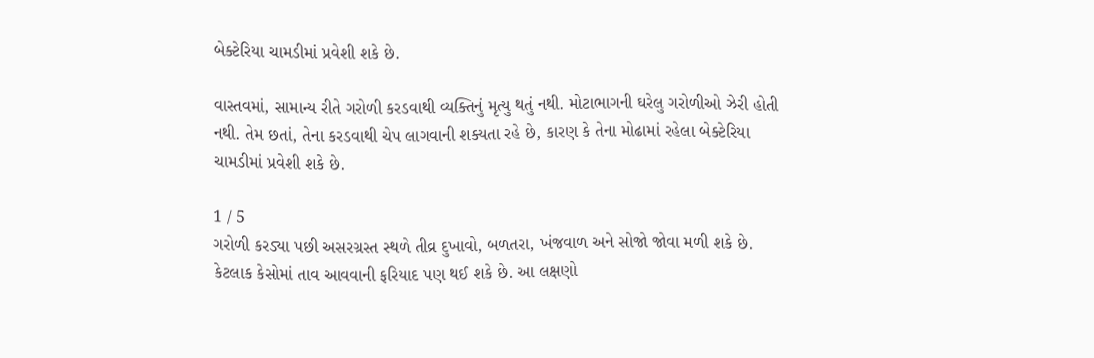બેક્ટેરિયા ચામડીમાં પ્રવેશી શકે છે.

વાસ્તવમાં, સામાન્ય રીતે ગરોળી કરડવાથી વ્યક્તિનું મૃત્યુ થતું નથી. મોટાભાગની ઘરેલુ ગરોળીઓ ઝેરી હોતી નથી. તેમ છતાં, તેના કરડવાથી ચેપ લાગવાની શક્યતા રહે છે, કારણ કે તેના મોઢામાં રહેલા બેક્ટેરિયા ચામડીમાં પ્રવેશી શકે છે.

1 / 5
ગરોળી કરડ્યા પછી અસરગ્રસ્ત સ્થળે તીવ્ર દુખાવો, બળતરા, ખંજવાળ અને સોજો જોવા મળી શકે છે. કેટલાક કેસોમાં તાવ આવવાની ફરિયાદ પણ થઈ શકે છે. આ લક્ષણો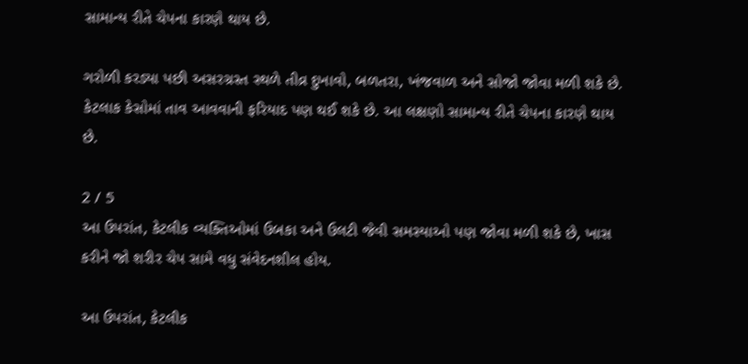સામાન્ય રીતે ચેપના કારણે થાય છે.

ગરોળી કરડ્યા પછી અસરગ્રસ્ત સ્થળે તીવ્ર દુખાવો, બળતરા, ખંજવાળ અને સોજો જોવા મળી શકે છે. કેટલાક કેસોમાં તાવ આવવાની ફરિયાદ પણ થઈ શકે છે. આ લક્ષણો સામાન્ય રીતે ચેપના કારણે થાય છે.

2 / 5
આ ઉપરાંત, કેટલીક વ્યક્તિઓમાં ઉબકા અને ઉલટી જેવી સમસ્યાઓ પણ જોવા મળી શકે છે, ખાસ કરીને જો શરીર ચેપ સામે વધુ સંવેદનશીલ હોય.

આ ઉપરાંત, કેટલીક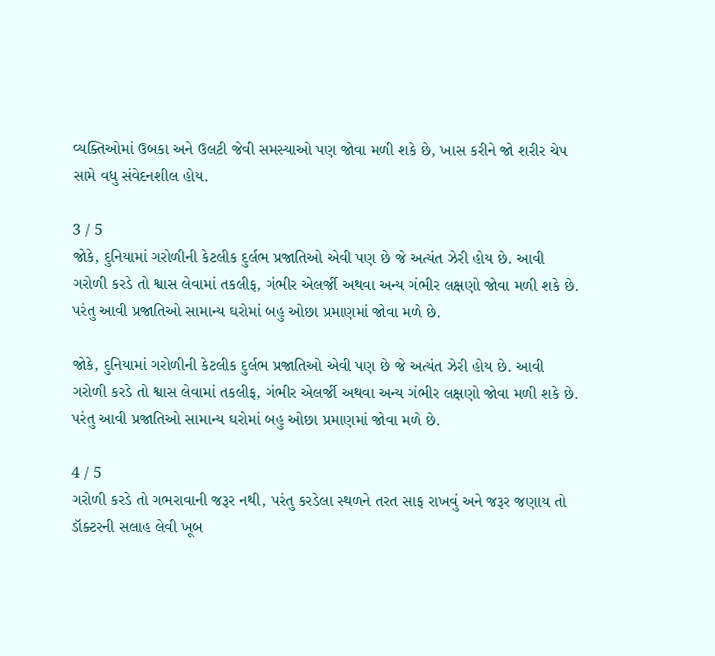વ્યક્તિઓમાં ઉબકા અને ઉલટી જેવી સમસ્યાઓ પણ જોવા મળી શકે છે, ખાસ કરીને જો શરીર ચેપ સામે વધુ સંવેદનશીલ હોય.

3 / 5
જોકે, દુનિયામાં ગરોળીની કેટલીક દુર્લભ પ્રજાતિઓ એવી પણ છે જે અત્યંત ઝેરી હોય છે. આવી ગરોળી કરડે તો શ્વાસ લેવામાં તકલીફ, ગંભીર એલર્જી અથવા અન્ય ગંભીર લક્ષણો જોવા મળી શકે છે. પરંતુ આવી પ્રજાતિઓ સામાન્ય ઘરોમાં બહુ ઓછા પ્રમાણમાં જોવા મળે છે.

જોકે, દુનિયામાં ગરોળીની કેટલીક દુર્લભ પ્રજાતિઓ એવી પણ છે જે અત્યંત ઝેરી હોય છે. આવી ગરોળી કરડે તો શ્વાસ લેવામાં તકલીફ, ગંભીર એલર્જી અથવા અન્ય ગંભીર લક્ષણો જોવા મળી શકે છે. પરંતુ આવી પ્રજાતિઓ સામાન્ય ઘરોમાં બહુ ઓછા પ્રમાણમાં જોવા મળે છે.

4 / 5
ગરોળી કરડે તો ગભરાવાની જરૂર નથી, પરંતુ કરડેલા સ્થળને તરત સાફ રાખવું અને જરૂર જણાય તો ડૉક્ટરની સલાહ લેવી ખૂબ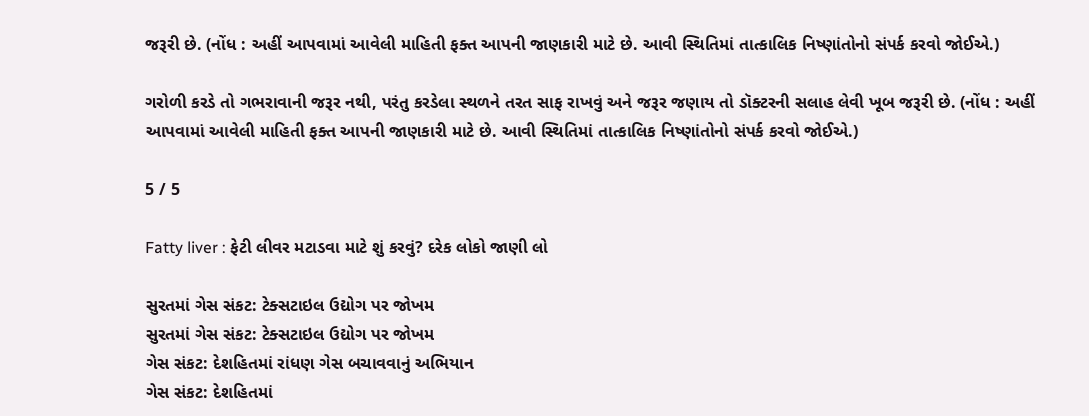જરૂરી છે. (નોંધ : અહીં આપવામાં આવેલી માહિતી ફક્ત આપની જાણકારી માટે છે. આવી સ્થિતિમાં તાત્કાલિક નિષ્ણાંતોનો સંપર્ક કરવો જોઈએ.)

ગરોળી કરડે તો ગભરાવાની જરૂર નથી, પરંતુ કરડેલા સ્થળને તરત સાફ રાખવું અને જરૂર જણાય તો ડૉક્ટરની સલાહ લેવી ખૂબ જરૂરી છે. (નોંધ : અહીં આપવામાં આવેલી માહિતી ફક્ત આપની જાણકારી માટે છે. આવી સ્થિતિમાં તાત્કાલિક નિષ્ણાંતોનો સંપર્ક કરવો જોઈએ.)

5 / 5

Fatty liver : ફેટી લીવર મટાડવા માટે શું કરવું? દરેક લોકો જાણી લો

સુરતમાં ગેસ સંકટ: ટેક્સટાઇલ ઉદ્યોગ પર જોખમ
સુરતમાં ગેસ સંકટ: ટેક્સટાઇલ ઉદ્યોગ પર જોખમ
ગેસ સંકટ: દેશહિતમાં રાંધણ ગેસ બચાવવાનું અભિયાન
ગેસ સંકટ: દેશહિતમાં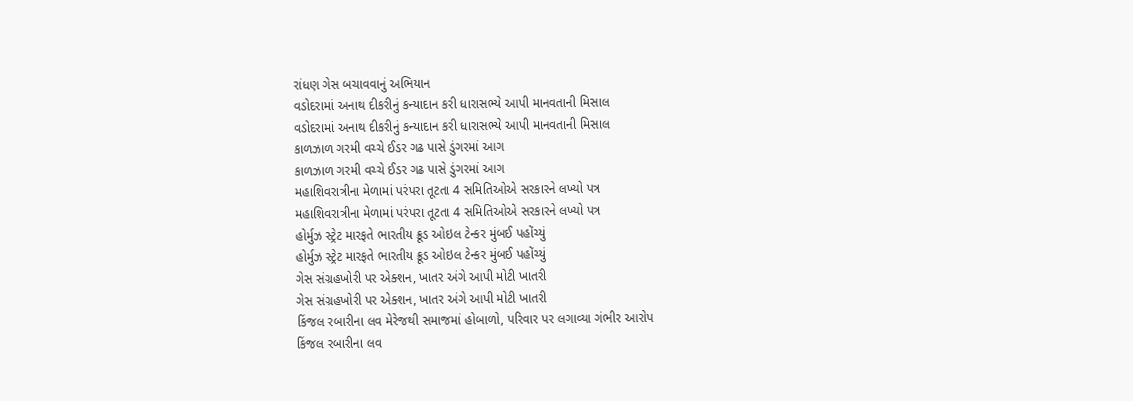રાંધણ ગેસ બચાવવાનું અભિયાન
વડોદરામાં અનાથ દીકરીનું કન્યાદાન કરી ધારાસભ્યે આપી માનવતાની મિસાલ
વડોદરામાં અનાથ દીકરીનું કન્યાદાન કરી ધારાસભ્યે આપી માનવતાની મિસાલ
કાળઝાળ ગરમી વચ્ચે ઈડર ગઢ પાસે ડુંગરમાં આગ
કાળઝાળ ગરમી વચ્ચે ઈડર ગઢ પાસે ડુંગરમાં આગ
મહાશિવરાત્રીના મેળામાં પરંપરા તૂટતા 4 સમિતિઓએ સરકારને લખ્યો પત્ર
મહાશિવરાત્રીના મેળામાં પરંપરા તૂટતા 4 સમિતિઓએ સરકારને લખ્યો પત્ર
હોર્મુઝ સ્ટ્રેટ મારફતે ભારતીય ક્રૂડ ઓઇલ ટેન્કર મુંબઈ પહોંચ્યું
હોર્મુઝ સ્ટ્રેટ મારફતે ભારતીય ક્રૂડ ઓઇલ ટેન્કર મુંબઈ પહોંચ્યું
ગેસ સંગ્રહખોરી પર એક્શન, ખાતર અંગે આપી મોટી ખાતરી
ગેસ સંગ્રહખોરી પર એક્શન, ખાતર અંગે આપી મોટી ખાતરી
કિંજલ રબારીના લવ મેરેજથી સમાજમાં હોબાળો, પરિવાર પર લગાવ્યા ગંભીર આરોપ
કિંજલ રબારીના લવ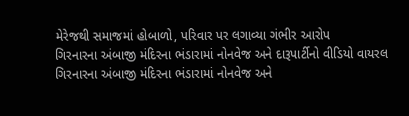મેરેજથી સમાજમાં હોબાળો, પરિવાર પર લગાવ્યા ગંભીર આરોપ
ગિરનારના અંબાજી મંદિરના ભંડારામાં નોનવેજ અને દારૂપાર્ટીનો વીડિયો વાયરલ
ગિરનારના અંબાજી મંદિરના ભંડારામાં નોનવેજ અને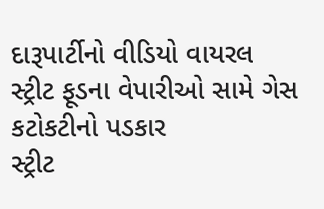દારૂપાર્ટીનો વીડિયો વાયરલ
સ્ટ્રીટ ફૂડના વેપારીઓ સામે ગેસ કટોકટીનો પડકાર
સ્ટ્રીટ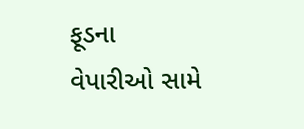ફૂડના વેપારીઓ સામે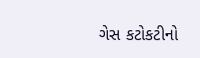ગેસ કટોકટીનો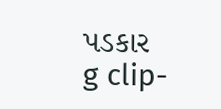પડકાર
g clip-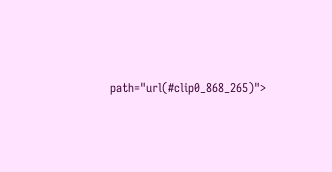path="url(#clip0_868_265)">